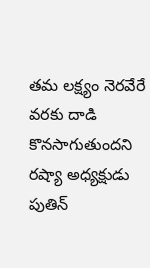తమ లక్ష్యం నెరవేరే వరకు దాడి కొనసాగుతుందని రష్యా అధ్యక్షుడు పుతిన్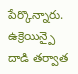పేర్కొన్నారు. ఉక్రెయిన్పై దాడి తర్వాత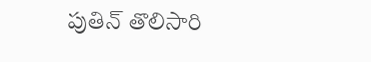పుతిన్ తొలిసారి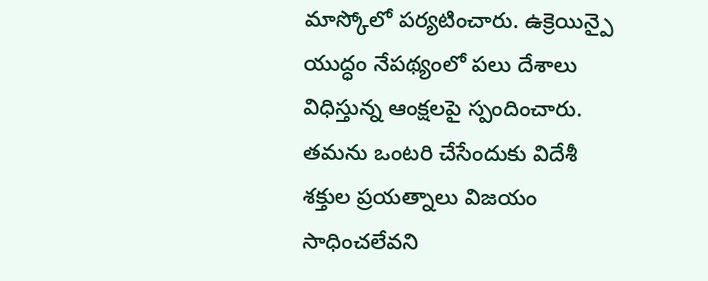మాస్కోలో పర్యటించారు. ఉక్రెయిన్పై యుద్ధం నేపథ్యంలో పలు దేశాలు విధిస్తున్న ఆంక్షలపై స్పందించారు. తమను ఒంటరి చేసేందుకు విదేశీ శక్తుల ప్రయత్నాలు విజయం సాధించలేవని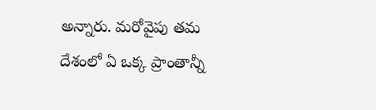అన్నారు. మరోవైపు తమ దేశంలో ఏ ఒక్క ప్రాంతాన్నీ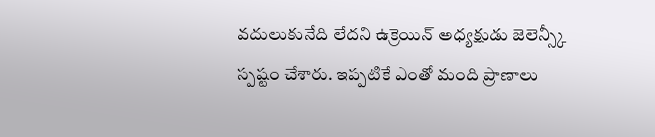వదులుకునేది లేదని ఉక్రెయిన్ అధ్యక్షుడు జెలెన్స్కీ స్పష్టం చేశారు. ఇప్పటికే ఎంతో మంది ప్రాణాలు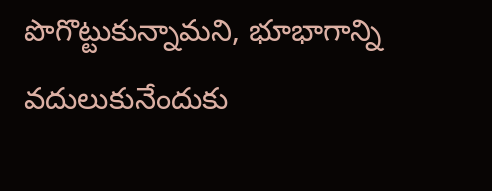పొగొట్టుకున్నామని, భూభాగాన్ని వదులుకునేందుకు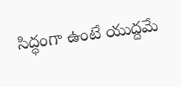సిద్ధంగా ఉంటే యుద్దమే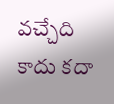వచ్చేది కాదు కదా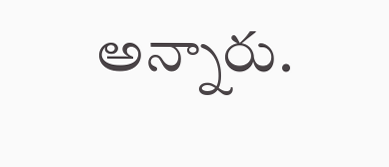అన్నారు.